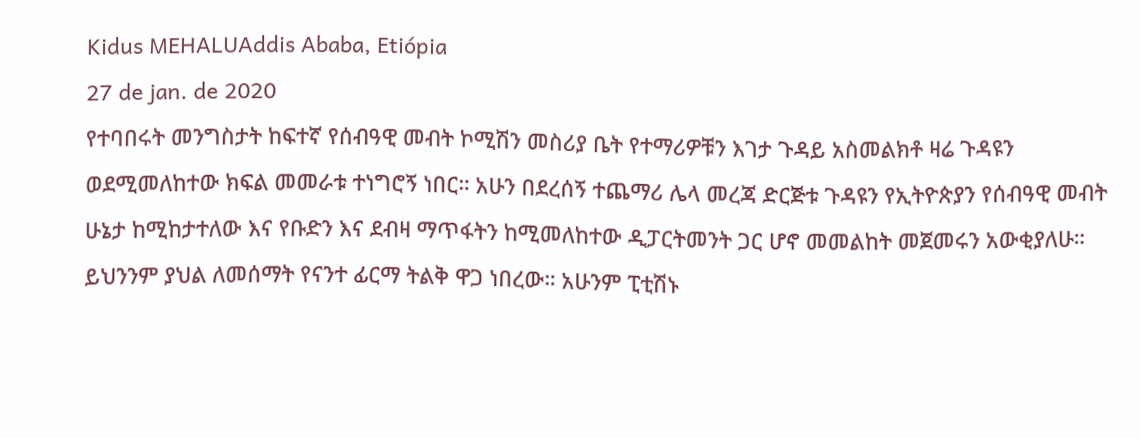Kidus MEHALUAddis Ababa, Etiópia
27 de jan. de 2020
የተባበሩት መንግስታት ከፍተኛ የሰብዓዊ መብት ኮሚሽን መስሪያ ቤት የተማሪዎቹን እገታ ጉዳይ አስመልክቶ ዛሬ ጉዳዩን ወደሚመለከተው ክፍል መመራቱ ተነግሮኝ ነበር። አሁን በደረሰኝ ተጨማሪ ሌላ መረጃ ድርጅቱ ጉዳዩን የኢትዮጵያን የሰብዓዊ መብት ሁኔታ ከሚከታተለው እና የቡድን እና ደብዛ ማጥፋትን ከሚመለከተው ዲፓርትመንት ጋር ሆኖ መመልከት መጀመሩን አውቂያለሁ። ይህንንም ያህል ለመሰማት የናንተ ፊርማ ትልቅ ዋጋ ነበረው። አሁንም ፒቲሽኑ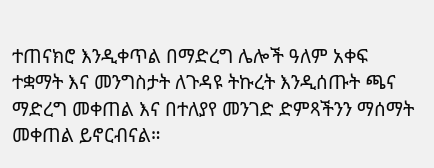ተጠናክሮ እንዲቀጥል በማድረግ ሌሎች ዓለም አቀፍ ተቋማት እና መንግስታት ለጉዳዩ ትኩረት እንዲሰጡት ጫና ማድረግ መቀጠል እና በተለያየ መንገድ ድምጻችንን ማሰማት መቀጠል ይኖርብናል።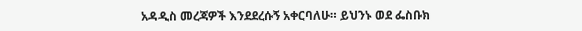አዳዲስ መረጃዎች እንደደረሱኝ አቀርባለሁ። ይህንኑ ወደ ፌስቡክ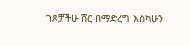ገጾቻችሁ ሸር በማድረግ እስካሁን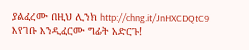ያልፈረሙ በዚህ ሊንክ http://chng.it/JnHXCDQtC9 እየገቡ እንዲፈርሙ ግፊት አድርጉ!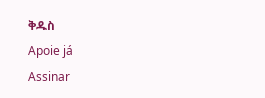ቅዱስ
Apoie já
Assinar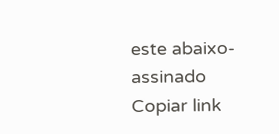este abaixo-assinado
Copiar link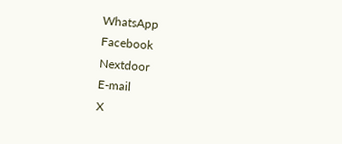WhatsApp
Facebook
Nextdoor
E-mail
X